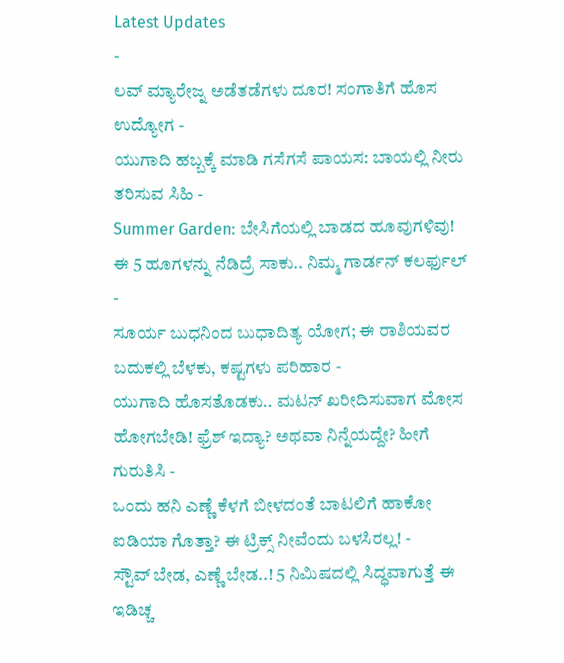Latest Updates
-
ಲವ್ ಮ್ಯಾರೇಜ್ನ ಅಡೆತಡೆಗಳು ದೂರ! ಸಂಗಾತಿಗೆ ಹೊಸ ಉದ್ಯೋಗ -
ಯುಗಾದಿ ಹಬ್ಬಕ್ಕೆ ಮಾಡಿ ಗಸೆಗಸೆ ಪಾಯಸ: ಬಾಯಲ್ಲಿ ನೀರು ತರಿಸುವ ಸಿಹಿ -
Summer Garden: ಬೇಸಿಗೆಯಲ್ಲಿ ಬಾಡದ ಹೂವುಗಳಿವು! ಈ 5 ಹೂಗಳನ್ನು ನೆಡಿದ್ರೆ ಸಾಕು.. ನಿಮ್ಮ ಗಾರ್ಡನ್ ಕಲರ್ಫುಲ್ -
ಸೂರ್ಯ ಬುಧನಿಂದ ಬುಧಾದಿತ್ಯ ಯೋಗ; ಈ ರಾಶಿಯವರ ಬದುಕಲ್ಲಿ ಬೆಳಕು, ಕಷ್ಟಗಳು ಪರಿಹಾರ -
ಯುಗಾದಿ ಹೊಸತೊಡಕು.. ಮಟನ್ ಖರೀದಿಸುವಾಗ ಮೋಸ ಹೋಗಬೇಡಿ! ಫ್ರೆಶ್ ಇದ್ಯಾ? ಅಥವಾ ನಿನ್ನೆಯದ್ದೇ? ಹೀಗೆ ಗುರುತಿಸಿ -
ಒಂದು ಹನಿ ಎಣ್ಣೆ ಕೆಳಗೆ ಬೀಳದಂತೆ ಬಾಟಲಿಗೆ ಹಾಕೋ ಐಡಿಯಾ ಗೊತ್ತಾ? ಈ ಟ್ರಿಕ್ಸ್ ನೀವೆಂದು ಬಳಸಿರಲ್ಲ! -
ಸ್ಟೌವ್ ಬೇಡ, ಎಣ್ಣೆ ಬೇಡ..! 5 ನಿಮಿಷದಲ್ಲಿ ಸಿದ್ಧವಾಗುತ್ತೆ ಈ ಇಡಿಚ್ಚ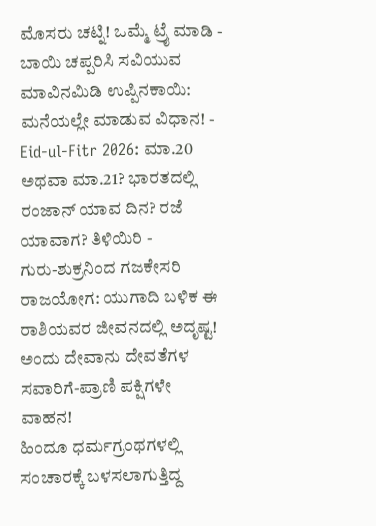ಮೊಸರು ಚಟ್ನಿ! ಒಮ್ಮೆ ಟ್ರೈ ಮಾಡಿ -
ಬಾಯಿ ಚಪ್ಪರಿಸಿ ಸವಿಯುವ ಮಾವಿನಮಿಡಿ ಉಪ್ಪಿನಕಾಯಿ: ಮನೆಯಲ್ಲೇ ಮಾಡುವ ವಿಧಾನ! -
Eid-ul-Fitr 2026: ಮಾ.20 ಅಥವಾ ಮಾ.21? ಭಾರತದಲ್ಲಿ ರಂಜಾನ್ ಯಾವ ದಿನ? ರಜೆ ಯಾವಾಗ? ತಿಳಿಯಿರಿ -
ಗುರು-ಶುಕ್ರನಿಂದ ಗಜಕೇಸರಿ ರಾಜಯೋಗ: ಯುಗಾದಿ ಬಳಿಕ ಈ ರಾಶಿಯವರ ಜೀವನದಲ್ಲಿ ಅದೃಷ್ಟ!
ಅಂದು ದೇವಾನು ದೇವತೆಗಳ ಸವಾರಿಗೆ-ಪ್ರಾಣಿ ಪಕ್ಷಿಗಳೇ ವಾಹನ!
ಹಿಂದೂ ಧರ್ಮಗ್ರಂಥಗಳಲ್ಲಿ ಸಂಚಾರಕ್ಕೆ ಬಳಸಲಾಗುತ್ತಿದ್ದ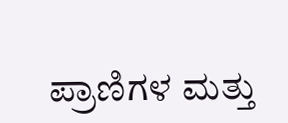ಪ್ರಾಣಿಗಳ ಮತ್ತು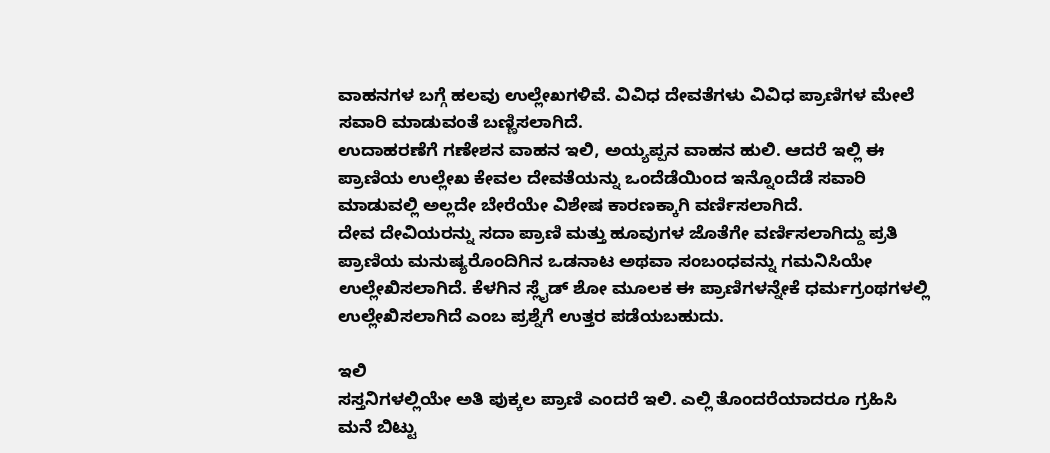ವಾಹನಗಳ ಬಗ್ಗೆ ಹಲವು ಉಲ್ಲೇಖಗಳಿವೆ. ವಿವಿಧ ದೇವತೆಗಳು ವಿವಿಧ ಪ್ರಾಣಿಗಳ ಮೇಲೆ ಸವಾರಿ ಮಾಡುವಂತೆ ಬಣ್ಣಿಸಲಾಗಿದೆ.
ಉದಾಹರಣೆಗೆ ಗಣೇಶನ ವಾಹನ ಇಲಿ, ಅಯ್ಯಪ್ಪನ ವಾಹನ ಹುಲಿ. ಆದರೆ ಇಲ್ಲಿ ಈ ಪ್ರಾಣಿಯ ಉಲ್ಲೇಖ ಕೇವಲ ದೇವತೆಯನ್ನು ಒಂದೆಡೆಯಿಂದ ಇನ್ನೊಂದೆಡೆ ಸವಾರಿ ಮಾಡುವಲ್ಲಿ ಅಲ್ಲದೇ ಬೇರೆಯೇ ವಿಶೇಷ ಕಾರಣಕ್ಕಾಗಿ ವರ್ಣಿಸಲಾಗಿದೆ.
ದೇವ ದೇವಿಯರನ್ನು ಸದಾ ಪ್ರಾಣಿ ಮತ್ತು ಹೂವುಗಳ ಜೊತೆಗೇ ವರ್ಣಿಸಲಾಗಿದ್ದು ಪ್ರತಿ ಪ್ರಾಣಿಯ ಮನುಷ್ಯರೊಂದಿಗಿನ ಒಡನಾಟ ಅಥವಾ ಸಂಬಂಧವನ್ನು ಗಮನಿಸಿಯೇ ಉಲ್ಲೇಖಿಸಲಾಗಿದೆ. ಕೆಳಗಿನ ಸ್ಲೈಡ್ ಶೋ ಮೂಲಕ ಈ ಪ್ರಾಣಿಗಳನ್ನೇಕೆ ಧರ್ಮಗ್ರಂಥಗಳಲ್ಲಿ ಉಲ್ಲೇಖಿಸಲಾಗಿದೆ ಎಂಬ ಪ್ರಶ್ನೆಗೆ ಉತ್ತರ ಪಡೆಯಬಹುದು.

ಇಲಿ
ಸಸ್ತನಿಗಳಲ್ಲಿಯೇ ಅತಿ ಪುಕ್ಕಲ ಪ್ರಾಣಿ ಎಂದರೆ ಇಲಿ. ಎಲ್ಲಿ ತೊಂದರೆಯಾದರೂ ಗ್ರಹಿಸಿ ಮನೆ ಬಿಟ್ಟು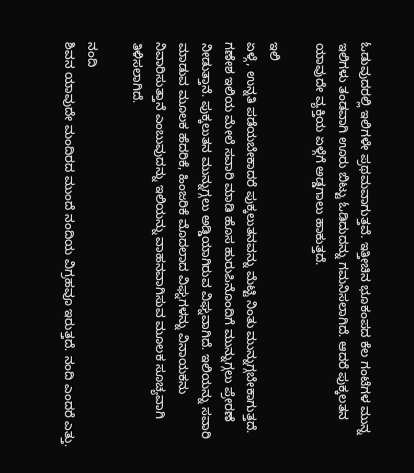ಓಡುವುದರಲ್ಲಿ ಇಲಿಗಳೇ ಪ್ರಥಮವಾಗುತ್ತವೆ. ಇತ್ತೀಚಿನ ಭೂಕಂಪದ ಕೆಲ ಗಂಟೆಗಳ ಮುನ್ನ ಇಲಿಗಳು ತಂಡವಾಗಿ ಊರು ಬಿಟ್ಟು ಓಡಿದುದನ್ನು ಗಮನಿಸಲಾಗಿದೆ. ಆದರೆ ಪುಕ್ಕಲತನ ಯಾವುದೇ ವ್ಯಕ್ತಿಯ ಏಳ್ಗೆಗೆ ಅಡ್ಡಗಾಲು ಹಾಕುತ್ತದೆ.

ಇಲಿ
ಏಳ್ಗೆ, ಉನ್ನತಿ ಪಡೆಯಬೇಕಾದರೆ ಪುಕ್ಕಲುತನವನ್ನು ಮೆಟ್ಟಿ ನಿಂತು ಮುನ್ನುಗ್ಗಬೇಕಾಗುತ್ತದೆ. ಗಣೇಶ ಇಲಿಯ ಮೇಲೆ ಸವಾರಿ ಮಾಡಿ ಹೊಸ ಹುರುಪಿನೊಂದಿಗೆ ಮುನ್ನುಗ್ಗಲು ಪ್ರೇರಣೆ ನೀಡುತ್ತಾನೆ. ಪುಕ್ಕಲುತನ ಮುನ್ನುಗ್ಗಲು ಅಡ್ಡಿಯಾಗಿರುವ ವಿಘ್ನವಾಗಿದೆ. ಇಲಿಯನ್ನು ಸವಾರಿ ಮಾಡುವ ಮೂಲಕ ಹೆದರಿಕೆ, ಹಿಂಜರಿಕೆ ಮೊದಲಾದ ವಿಘ್ನಗಳನ್ನು ವಿನಾಯಕನು ನಿವಾರಿಸುತ್ತಾನೆ ಎಂಬುವುದನ್ನು ಇಲಿಯನ್ನು ವಾಹನವಾಗಿಸುವ ಮೂಲಕ ಸೂಚ್ಯವಾಗಿ ತಿಳಿಸಲಾಗಿದೆ.

ನಂದಿ
ಶಿವನ ಯಾವುದೇ ಮಂದಿರದ ಮುಂದೆ ನಂದಿಯ ವಿಗ್ರಹವೂ ಇರುತ್ತದೆ. ನಂದಿ ಎಂದರೆ ಎತ್ತು.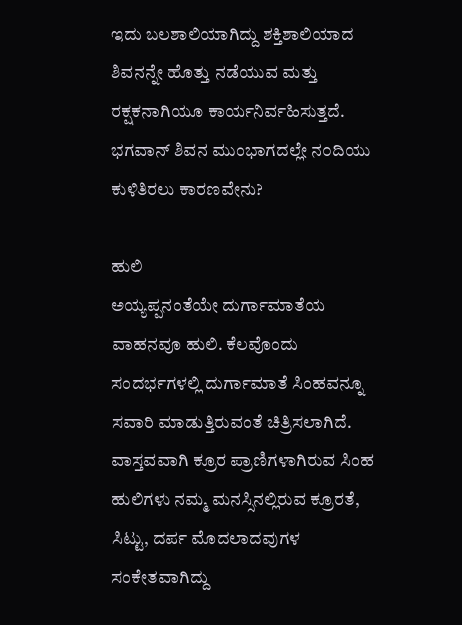ಇದು ಬಲಶಾಲಿಯಾಗಿದ್ದು ಶಕ್ತಿಶಾಲಿಯಾದ ಶಿವನನ್ನೇ ಹೊತ್ತು ನಡೆಯುವ ಮತ್ತು ರಕ್ಷಕನಾಗಿಯೂ ಕಾರ್ಯನಿರ್ವಹಿಸುತ್ತದೆ. ಭಗವಾನ್ ಶಿವನ ಮುಂಭಾಗದಲ್ಲೇ ನ೦ದಿಯು ಕುಳಿತಿರಲು ಕಾರಣವೇನು?

ಹುಲಿ
ಅಯ್ಯಪ್ಪನಂತೆಯೇ ದುರ್ಗಾಮಾತೆಯ ವಾಹನವೂ ಹುಲಿ. ಕೆಲವೊಂದು ಸಂದರ್ಭಗಳಲ್ಲಿ ದುರ್ಗಾಮಾತೆ ಸಿಂಹವನ್ನೂ ಸವಾರಿ ಮಾಡುತ್ತಿರುವಂತೆ ಚಿತ್ರಿಸಲಾಗಿದೆ. ವಾಸ್ತವವಾಗಿ ಕ್ರೂರ ಪ್ರಾಣಿಗಳಾಗಿರುವ ಸಿಂಹ ಹುಲಿಗಳು ನಮ್ಮ ಮನಸ್ಸಿನಲ್ಲಿರುವ ಕ್ರೂರತೆ, ಸಿಟ್ಟು, ದರ್ಪ ಮೊದಲಾದವುಗಳ ಸಂಕೇತವಾಗಿದ್ದು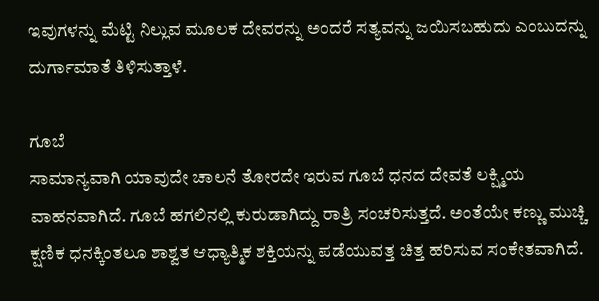ಇವುಗಳನ್ನು ಮೆಟ್ಟಿ ನಿಲ್ಲುವ ಮೂಲಕ ದೇವರನ್ನು ಅಂದರೆ ಸತ್ಯವನ್ನು ಜಯಿಸಬಹುದು ಎಂಬುದನ್ನು ದುರ್ಗಾಮಾತೆ ತಿಳಿಸುತ್ತಾಳೆ.

ಗೂಬೆ
ಸಾಮಾನ್ಯವಾಗಿ ಯಾವುದೇ ಚಾಲನೆ ತೋರದೇ ಇರುವ ಗೂಬೆ ಧನದ ದೇವತೆ ಲಕ್ಷ್ಮಿಯ ವಾಹನವಾಗಿದೆ. ಗೂಬೆ ಹಗಲಿನಲ್ಲಿ ಕುರುಡಾಗಿದ್ದು ರಾತ್ರಿ ಸಂಚರಿಸುತ್ತದೆ. ಅಂತೆಯೇ ಕಣ್ಣು ಮುಚ್ಚಿ ಕ್ಷಣಿಕ ಧನಕ್ಕಿಂತಲೂ ಶಾಶ್ವತ ಆಧ್ಯಾತ್ಮಿಕ ಶಕ್ತಿಯನ್ನು ಪಡೆಯುವತ್ತ ಚಿತ್ತ ಹರಿಸುವ ಸಂಕೇತವಾಗಿದೆ.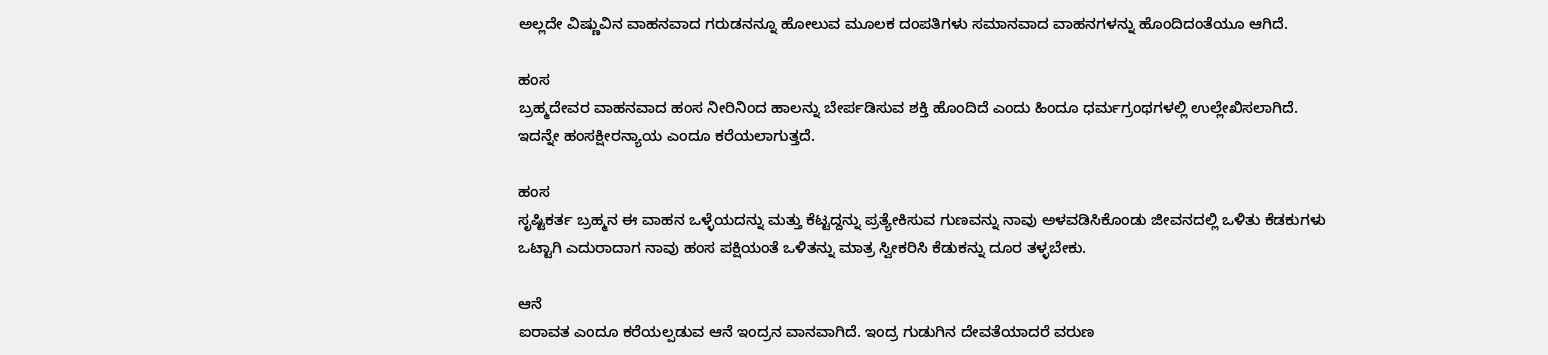ಅಲ್ಲದೇ ವಿಷ್ಣುವಿನ ವಾಹನವಾದ ಗರುಡನನ್ನೂ ಹೋಲುವ ಮೂಲಕ ದಂಪತಿಗಳು ಸಮಾನವಾದ ವಾಹನಗಳನ್ನು ಹೊಂದಿದಂತೆಯೂ ಆಗಿದೆ.

ಹಂಸ
ಬ್ರಹ್ಮದೇವರ ವಾಹನವಾದ ಹಂಸ ನೀರಿನಿಂದ ಹಾಲನ್ನು ಬೇರ್ಪಡಿಸುವ ಶಕ್ತಿ ಹೊಂದಿದೆ ಎಂದು ಹಿಂದೂ ಧರ್ಮಗ್ರಂಥಗಳಲ್ಲಿ ಉಲ್ಲೇಖಿಸಲಾಗಿದೆ. ಇದನ್ನೇ ಹಂಸಕ್ಷೀರನ್ಯಾಯ ಎಂದೂ ಕರೆಯಲಾಗುತ್ತದೆ.

ಹಂಸ
ಸೃಷ್ಟಿಕರ್ತ ಬ್ರಹ್ಮನ ಈ ವಾಹನ ಒಳ್ಳೆಯದನ್ನು ಮತ್ತು ಕೆಟ್ಟದ್ದನ್ನು ಪ್ರತ್ಯೇಕಿಸುವ ಗುಣವನ್ನು ನಾವು ಅಳವಡಿಸಿಕೊಂಡು ಜೀವನದಲ್ಲಿ ಒಳಿತು ಕೆಡಕುಗಳು ಒಟ್ಟಾಗಿ ಎದುರಾದಾಗ ನಾವು ಹಂಸ ಪಕ್ಷಿಯಂತೆ ಒಳಿತನ್ನು ಮಾತ್ರ ಸ್ವೀಕರಿಸಿ ಕೆಡುಕನ್ನು ದೂರ ತಳ್ಳಬೇಕು.

ಆನೆ
ಐರಾವತ ಎಂದೂ ಕರೆಯಲ್ಪಡುವ ಆನೆ ಇಂದ್ರನ ವಾನವಾಗಿದೆ. ಇಂದ್ರ ಗುಡುಗಿನ ದೇವತೆಯಾದರೆ ವರುಣ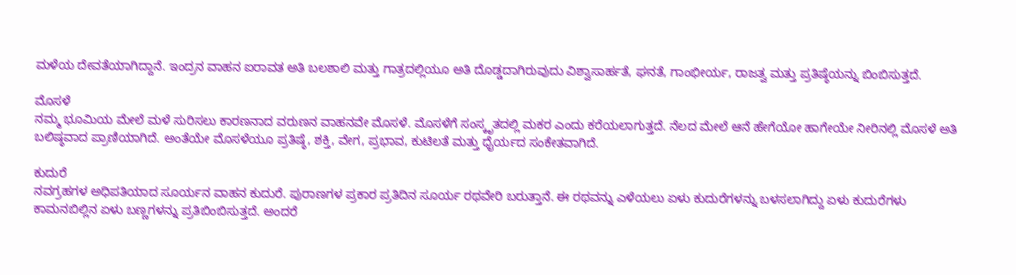ಮಳೆಯ ದೇವತೆಯಾಗಿದ್ದಾನೆ. ಇಂದ್ರನ ವಾಹನ ಐರಾವತ ಅತಿ ಬಲಶಾಲಿ ಮತ್ತು ಗಾತ್ರದಲ್ಲಿಯೂ ಅತಿ ದೊಡ್ಡದಾಗಿರುವುದು ವಿಶ್ವಾಸಾರ್ಹತೆ, ಘನತೆ, ಗಾಂಭೀರ್ಯ, ರಾಜತ್ವ ಮತ್ತು ಪ್ರತಿಷ್ಠೆಯನ್ನು ಬಿಂಬಿಸುತ್ತದೆ.

ಮೊಸಳೆ
ನಮ್ಮ ಭೂಮಿಯ ಮೇಲೆ ಮಳೆ ಸುರಿಸಲು ಕಾರಣನಾದ ವರುಣನ ವಾಹನವೇ ಮೊಸಳೆ. ಮೊಸಳೆಗೆ ಸಂಸ್ಕೃತದಲ್ಲಿ ಮಕರ ಎಂದು ಕರೆಯಲಾಗುತ್ತದೆ. ನೆಲದ ಮೇಲೆ ಆನೆ ಹೇಗೆಯೋ ಹಾಗೇಯೇ ನೀರಿನಲ್ಲಿ ಮೊಸಳೆ ಅತಿ ಬಲಿಷ್ಠವಾದ ಪ್ರಾಣಿಯಾಗಿದೆ. ಅಂತೆಯೇ ಮೊಸಳೆಯೂ ಪ್ರತಿಷ್ಠೆ, ಶಕ್ತಿ, ವೇಗ, ಪ್ರಭಾವ, ಕುಟಿಲತೆ ಮತ್ತು ಧೈರ್ಯದ ಸಂಕೇತವಾಗಿದೆ.

ಕುದುರೆ
ನವಗ್ರಹಗಳ ಅಧಿಪತಿಯಾದ ಸೂರ್ಯನ ವಾಹನ ಕುದುರೆ. ಪುರಾಣಗಳ ಪ್ರಕಾರ ಪ್ರತಿದಿನ ಸೂರ್ಯ ರಥವೇರಿ ಬರುತ್ತಾನೆ. ಈ ರಥವನ್ನು ಎಳೆಯಲು ಏಳು ಕುದುರೆಗಳನ್ನು ಬಳಸಲಾಗಿದ್ದು ಏಳು ಕುದುರೆಗಳು ಕಾಮನಬಿಲ್ಲಿನ ಏಳು ಬಣ್ಣಗಳನ್ನು ಪ್ರತಿಬಿಂಬಿಸುತ್ತದೆ. ಅಂದರೆ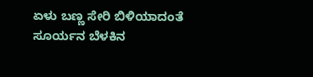ಏಳು ಬಣ್ಣ ಸೇರಿ ಬಿಳಿಯಾದಂತೆ ಸೂರ್ಯನ ಬೆಳಕಿನ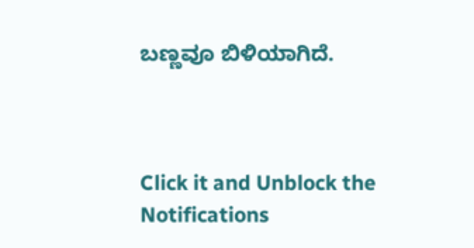ಬಣ್ಣವೂ ಬಿಳಿಯಾಗಿದೆ.



Click it and Unblock the Notifications